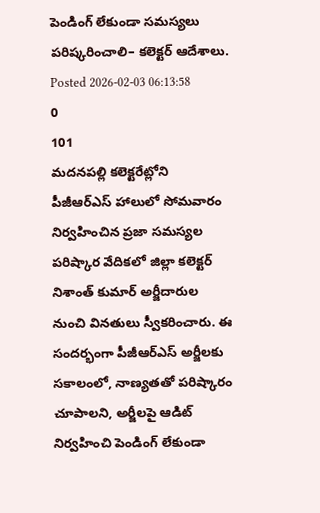పెండింగ్ లేకుండా సమస్యలు పరిష్కరించాలి– కలెక్టర్ ఆదేశాలు.
Posted 2026-02-03 06:13:58
0
101
మదనపల్లి కలెక్టరేట్లోని పీజీఆర్ఎస్ హాలులో సోమవారం నిర్వహించిన ప్రజా సమస్యల పరిష్కార వేదికలో జిల్లా కలెక్టర్ నిశాంత్ కుమార్ అర్జీదారుల నుంచి వినతులు స్వీకరించారు. ఈ సందర్భంగా పీజీఆర్ఎస్ అర్జీలకు సకాలంలో, నాణ్యతతో పరిష్కారం చూపాలని, అర్జీలపై ఆడిట్ నిర్వహించి పెండింగ్ లేకుండా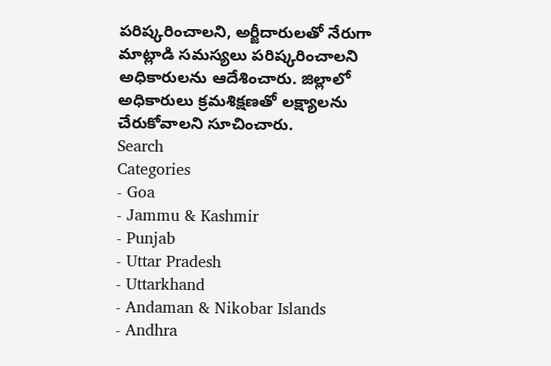పరిష్కరించాలని, అర్జీదారులతో నేరుగా మాట్లాడి సమస్యలు పరిష్కరించాలని అధికారులను ఆదేశించారు. జిల్లాలో అధికారులు క్రమశిక్షణతో లక్ష్యాలను చేరుకోవాలని సూచించారు.
Search
Categories
- Goa
- Jammu & Kashmir
- Punjab
- Uttar Pradesh
- Uttarkhand
- Andaman & Nikobar Islands
- Andhra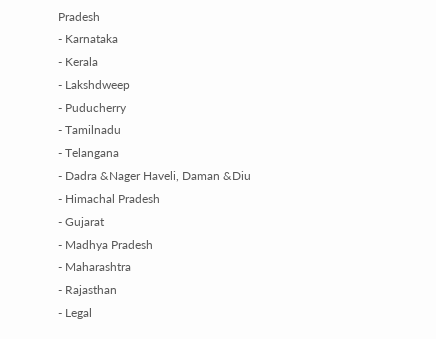Pradesh
- Karnataka
- Kerala
- Lakshdweep
- Puducherry
- Tamilnadu
- Telangana
- Dadra &Nager Haveli, Daman &Diu
- Himachal Pradesh
- Gujarat
- Madhya Pradesh
- Maharashtra
- Rajasthan
- Legal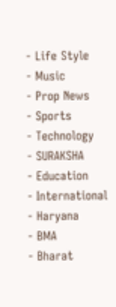- Life Style
- Music
- Prop News
- Sports
- Technology
- SURAKSHA
- Education
- International
- Haryana
- BMA
- Bharat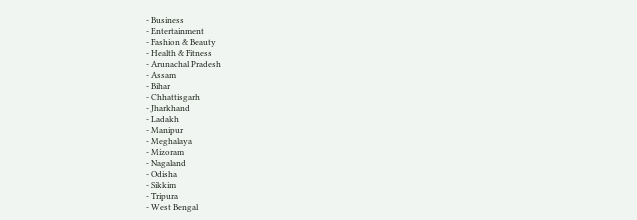- Business
- Entertainment
- Fashion & Beauty
- Health & Fitness
- Arunachal Pradesh
- Assam
- Bihar
- Chhattisgarh
- Jharkhand
- Ladakh
- Manipur
- Meghalaya
- Mizoram
- Nagaland
- Odisha
- Sikkim
- Tripura
- West Bengal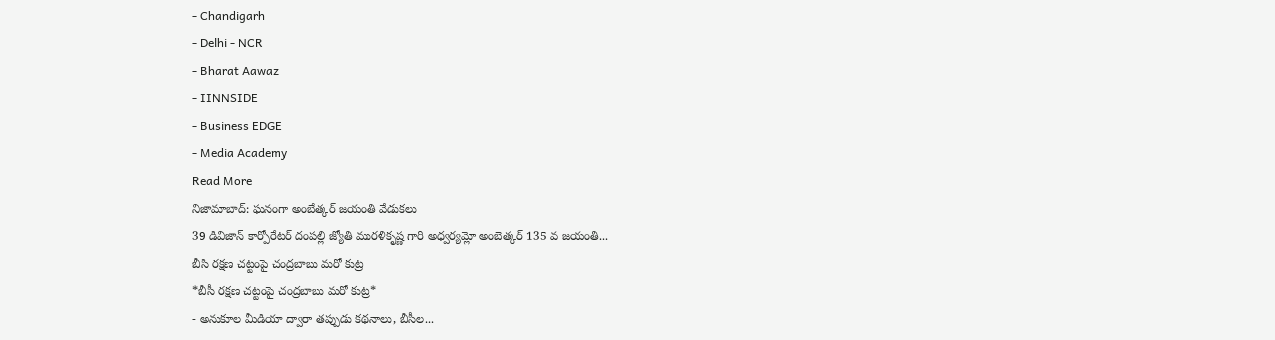- Chandigarh
- Delhi - NCR
- Bharat Aawaz
- IINNSIDE
- Business EDGE
- Media Academy
Read More
నిజామాబాద్: ఘనంగా అంబేత్కర్ జయంతి వేడుకలు
39 డివిజాన్ కార్పోరేటర్ దంపల్లి జ్యోతి మురళికృష్ణ గారి అధ్వర్యమ్లో అంబెత్కర్ 135 వ జయంతి...
బీసి రక్షణ చట్టంపై చంద్రబాబు మరో కుట్ర
*బీసీ రక్షణ చట్టంపై చంద్రబాబు మరో కుట్ర*
- అనుకూల మీడియా ద్వారా తప్పుడు కథనాలు, బీసీల...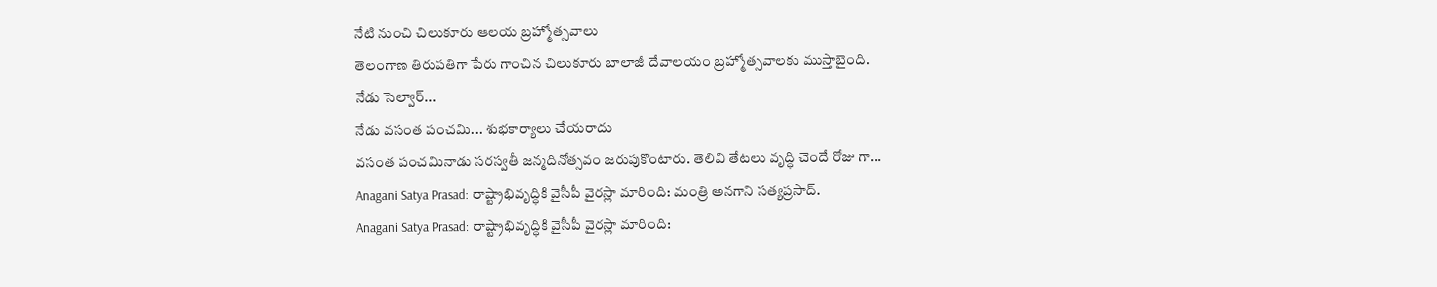నేటి నుంచి చిలుకూరు ఆలయ బ్రహ్మోత్సవాలు
తెలంగాణ తిరుపతిగా పేరు గాంచిన చిలుకూరు బాలాజీ దేవాలయం బ్రహ్మోత్సవాలకు ముస్తాబైంది.
నేడు సెల్వార్...
నేడు వసంత పంచమి... శుభకార్యాలు చేయరాదు
వసంత పంచమినాడు సరస్వతీ జన్మదినోత్సవం జరుపుకొంటారు. తెలివి తేటలు వృద్ధి చెందే రోజు గా...
Anagani Satya Prasad: రాష్ట్రాభివృద్ధికి వైసీపీ వైరస్లా మారింది: మంత్రి అనగాని సత్యప్రసాద్.
Anagani Satya Prasad: రాష్ట్రాభివృద్ధికి వైసీపీ వైరస్లా మారింది: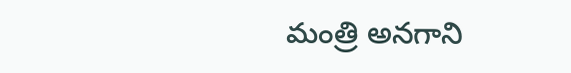మంత్రి అనగాని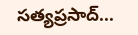సత్యప్రసాద్...